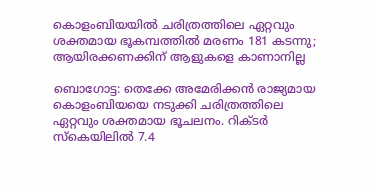കൊളംബിയയിൽ ചരിത്രത്തിലെ ഏറ്റവും ശക്തമായ ഭൂകമ്പത്തിൽ മരണം 181 കടന്നു; ആയിരക്കണക്കിന് ആളുകളെ കാണാനില്ല

ബൊഗോട്ട: തെക്കേ അമേരിക്കൻ രാജ്യമായ കൊളംബിയയെ നടുക്കി ചരിത്രത്തിലെ ഏറ്റവും ശക്തമായ ഭൂചലനം. റിക്ടർ സ്കെയിലിൽ 7.4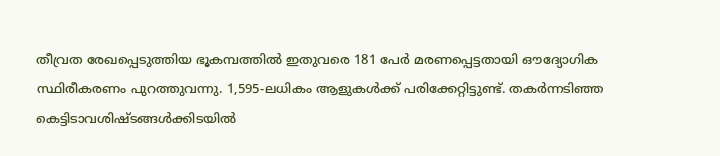തീവ്രത രേഖപ്പെടുത്തിയ ഭൂകമ്പത്തിൽ ഇതുവരെ 181 പേർ മരണപ്പെട്ടതായി ഔദ്യോഗിക സ്ഥിരീകരണം പുറത്തുവന്നു. 1,595-ലധികം ആളുകൾക്ക് പരിക്കേറ്റിട്ടുണ്ട്. തകർന്നടിഞ്ഞ കെട്ടിടാവശിഷ്ടങ്ങൾക്കിടയിൽ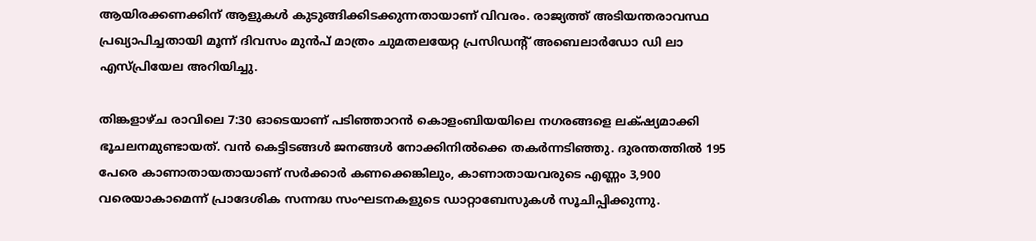ആയിരക്കണക്കിന് ആളുകൾ കുടുങ്ങിക്കിടക്കുന്നതായാണ് വിവരം. രാജ്യത്ത് അടിയന്തരാവസ്ഥ പ്രഖ്യാപിച്ചതായി മൂന്ന് ദിവസം മുൻപ് മാത്രം ചുമതലയേറ്റ പ്രസിഡന്റ് അബെലാർഡോ ഡി ലാ എസ്പ്രിയേല അറിയിച്ചു.

തിങ്കളാഴ്ച രാവിലെ 7:30 ഓടെയാണ് പടിഞ്ഞാറൻ കൊളംബിയയിലെ നഗരങ്ങളെ ലക്‍ഷ്യമാക്കി ഭൂചലനമുണ്ടായത്. വൻ കെട്ടിടങ്ങൾ ജനങ്ങൾ നോക്കിനിൽക്കെ തകർന്നടിഞ്ഞു. ദുരന്തത്തിൽ 195 പേരെ കാണാതായതായാണ് സർക്കാർ കണക്കെങ്കിലും, കാണാതായവരുടെ എണ്ണം 3,900 വരെയാകാമെന്ന് പ്രാദേശിക സന്നദ്ധ സംഘടനകളുടെ ഡാറ്റാബേസുകൾ സൂചിപ്പിക്കുന്നു.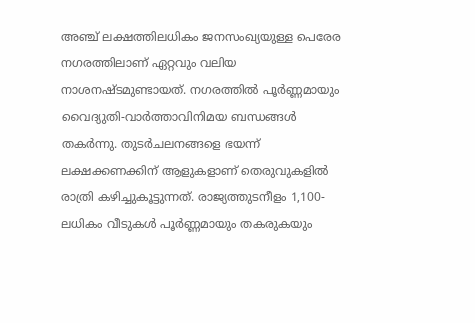അഞ്ച് ലക്ഷത്തിലധികം ജനസംഖ്യയുള്ള പെരേര നഗരത്തിലാണ് ഏറ്റവും വലിയ നാശനഷ്ടമുണ്ടായത്. നഗരത്തിൽ പൂർണ്ണമായും വൈദ്യുതി-വാർത്താവിനിമയ ബന്ധങ്ങൾ തകർന്നു. തുടർചലനങ്ങളെ ഭയന്ന് ലക്ഷക്കണക്കിന് ആളുകളാണ് തെരുവുകളിൽ രാത്രി കഴിച്ചുകൂട്ടുന്നത്. രാജ്യത്തുടനീളം 1,100-ലധികം വീടുകൾ പൂർണ്ണമായും തകരുകയും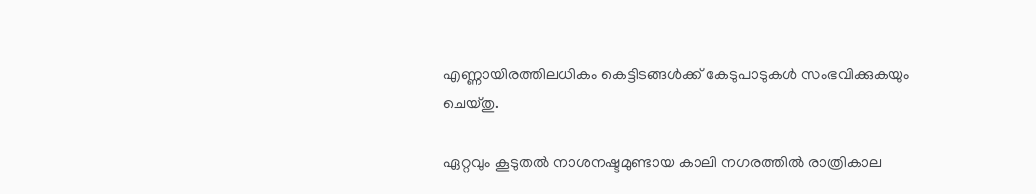എണ്ണായിരത്തിലധികം കെട്ടിടങ്ങൾക്ക് കേടുപാടുകൾ സംഭവിക്കുകയും ചെയ്തു.

ഏറ്റവും കൂടുതൽ നാശനഷ്ടമുണ്ടായ കാലി നഗരത്തിൽ രാത്രികാല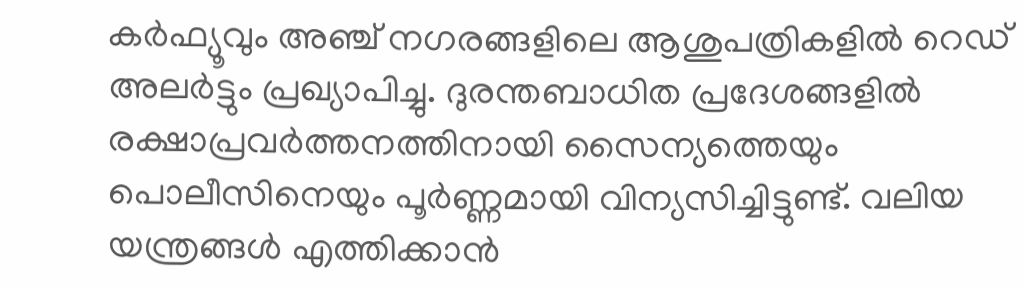കർഫ്യൂവും അഞ്ച് നഗരങ്ങളിലെ ആശുപത്രികളിൽ റെഡ് അലർട്ടും പ്രഖ്യാപിച്ചു. ദുരന്തബാധിത പ്രദേശങ്ങളിൽ രക്ഷാപ്രവർത്തനത്തിനായി സൈന്യത്തെയും പൊലീസിനെയും പൂർണ്ണമായി വിന്യസിച്ചിട്ടുണ്ട്. വലിയ യന്ത്രങ്ങൾ എത്തിക്കാൻ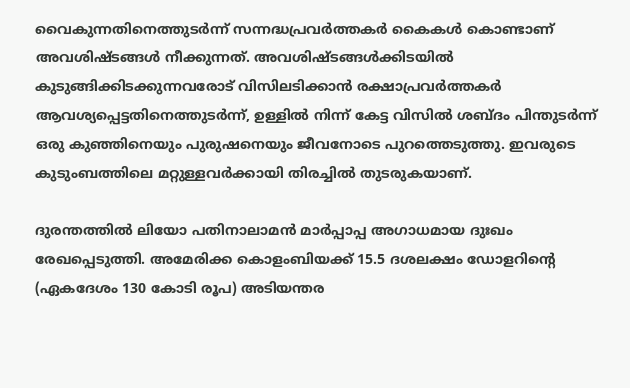വൈകുന്നതിനെത്തുടർന്ന് സന്നദ്ധപ്രവർത്തകർ കൈകൾ കൊണ്ടാണ് അവശിഷ്ടങ്ങൾ നീക്കുന്നത്. അവശിഷ്ടങ്ങൾക്കിടയിൽ കുടുങ്ങിക്കിടക്കുന്നവരോട് വിസിലടിക്കാൻ രക്ഷാപ്രവർത്തകർ ആവശ്യപ്പെട്ടതിനെത്തുടർന്ന്, ഉള്ളിൽ നിന്ന് കേട്ട വിസിൽ ശബ്ദം പിന്തുടർന്ന് ഒരു കുഞ്ഞിനെയും പുരുഷനെയും ജീവനോടെ പുറത്തെടുത്തു. ഇവരുടെ കുടുംബത്തിലെ മറ്റുള്ളവർക്കായി തിരച്ചിൽ തുടരുകയാണ്.

ദുരന്തത്തിൽ ലിയോ പതിനാലാമൻ മാർപ്പാപ്പ അഗാധമായ ദുഃഖം രേഖപ്പെടുത്തി. അമേരിക്ക കൊളംബിയക്ക് 15.5 ദശലക്ഷം ഡോളറിൻ്റെ (ഏകദേശം 130 കോടി രൂപ) അടിയന്തര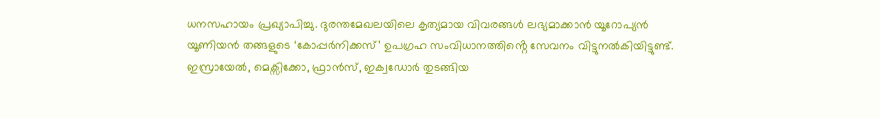ധനസഹായം പ്രഖ്യാപിച്ചു. ദുരന്തമേഖലയിലെ കൃത്യമായ വിവരങ്ങൾ ലഭ്യമാക്കാൻ യൂറോപ്യൻ യൂണിയൻ തങ്ങളുടെ ‘കോപ്പർനിക്കസ്’ ഉപഗ്രഹ സംവിധാനത്തിൻ്റെ സേവനം വിട്ടുനൽകിയിട്ടുണ്ട്. ഇസ്രായേൽ, മെക്സിക്കോ, ഫ്രാൻസ്, ഇക്വഡോർ തുടങ്ങിയ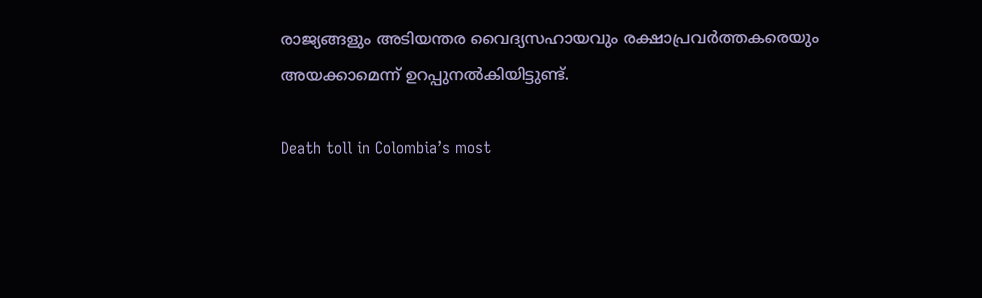രാജ്യങ്ങളും അടിയന്തര വൈദ്യസഹായവും രക്ഷാപ്രവർത്തകരെയും അയക്കാമെന്ന് ഉറപ്പുനൽകിയിട്ടുണ്ട്.

Death toll in Colombia’s most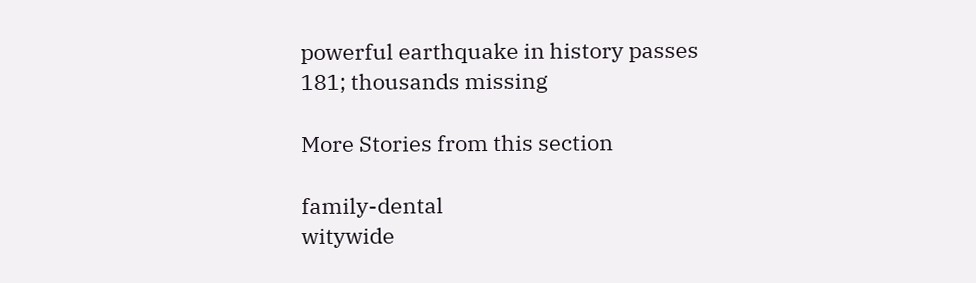powerful earthquake in history passes 181; thousands missing

More Stories from this section

family-dental
witywide